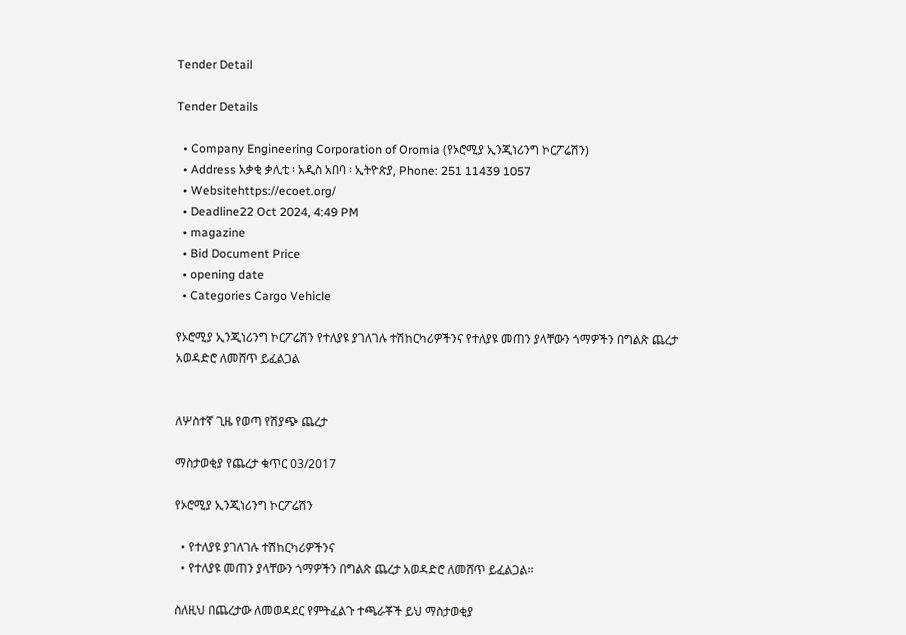Tender Detail

Tender Details

  • Company Engineering Corporation of Oromia (የኦሮሚያ ኢንጂነሪንግ ኮርፖሬሽን)
  • Address አቃቂ ቃሊቲ ፡ አዲስ አበባ ፡ ኢትዮጵያ, Phone: 251 11439 1057
  • Websitehttps://ecoet.org/
  • Deadline22 Oct 2024, 4:49 PM
  • magazine
  • Bid Document Price
  • opening date
  • Categories Cargo Vehicle

የኦሮሚያ ኢንጂነሪንግ ኮርፖሬሽን የተለያዩ ያገለገሉ ተሽከርካሪዎችንና የተለያዩ መጠን ያላቸውን ጎማዎችን በግልጽ ጨረታ አወዳድሮ ለመሸጥ ይፈልጋል


ለሦስተኛ ጊዜ የወጣ የሽያጭ ጨረታ

ማስታወቂያ የጨረታ ቁጥር 03/2017

የኦሮሚያ ኢንጂነሪንግ ኮርፖሬሽን

  • የተለያዩ ያገለገሉ ተሽከርካሪዎችንና
  • የተለያዩ መጠን ያላቸውን ጎማዎችን በግልጽ ጨረታ አወዳድሮ ለመሸጥ ይፈልጋል፡፡

ስለዚህ በጨረታው ለመወዳደር የምትፈልጉ ተጫራቾች ይህ ማስታወቂያ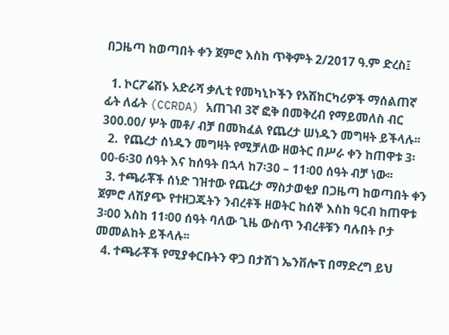በጋዜጣ ከወጣበት ቀን ጀምሮ እስከ ጥቅምት 2/2017 ዓ.ም ድረስ፤

  1. ኮርፖሬሽኑ አድራሻ ቃሊቲ የመካኒኮችን የአሽከርካሪዎች ማሰልጠኛ ፊት ለፊት (CCRDA) አጠገብ 3ኛ ፎቅ በመቅረብ የማይመለስ ብር 300.00/ ሦት መቶ/ ብቻ በመክፈል የጨረታ ሠነዱን መግዛት ይችላሉ፡፡
  2.  የጨረታ ሰነዱን መግዛት የሚቻለው ዘወትር በሥራ ቀን ከጠዋቱ 3፡00-6፡30 ሰዓት እና ከሰዓት በኋላ ከ7፡30 – 11፡00 ሰዓት ብቻ ነው፡፡
  3. ተጫራቾች ሰነድ ገዝተው የጨረታ ማስታወቂያ በጋዜጣ ከወጣበት ቀን ጀምሮ ለሽያጭ የተዘጋጁትን ንብረቶች ዘወትር ከሰኞ እስከ ዓርብ ከጠዋቱ 3፡00 እስከ 11፡00 ሰዓት ባለው ጊዜ ውስጥ ንብረቶቹን ባሉበት ቦታ መመልከት ይችላሉ፡፡
  4. ተጫራቾች የሚያቀርቡትን ዋጋ በታሸገ ኤንቨሎፕ በማድረግ ይህ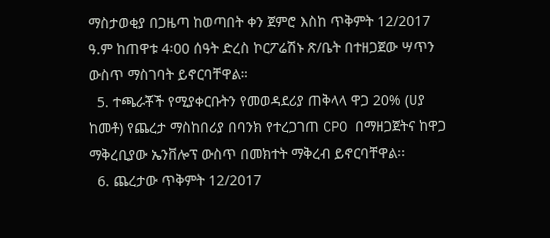ማስታወቂያ በጋዜጣ ከወጣበት ቀን ጀምሮ እስከ ጥቅምት 12/2017 ዓ.ም ከጠዋቱ 4፡00 ሰዓት ድረስ ኮርፖሬሽኑ ጽ/ቤት በተዘጋጀው ሣጥን ውስጥ ማስገባት ይኖርባቸዋል።
  5. ተጫራቾች የሚያቀርቡትን የመወዳደሪያ ጠቅላላ ዋጋ 20% (ሀያ ከመቶ) የጨረታ ማስከበሪያ በባንክ የተረጋገጠ CPO በማዘጋጀትና ከዋጋ ማቅረቢያው ኤንቨሎፕ ውስጥ በመክተት ማቅረብ ይኖርባቸዋል፡፡
  6. ጨረታው ጥቅምት 12/2017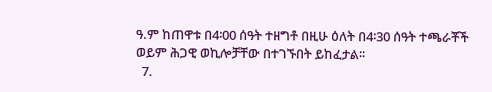ዓ.ም ከጠዋቱ በ4፡00 ሰዓት ተዘግቶ በዚሁ ዕለት በ4፡30 ሰዓት ተጫራቾች ወይም ሕጋዊ ወኪሎቻቸው በተገኙበት ይከፈታል፡፡
  7.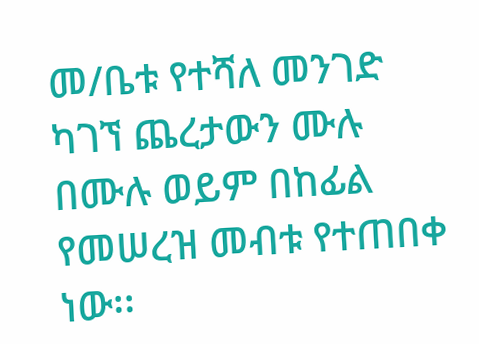መ/ቤቱ የተሻለ መንገድ ካገኘ ጨረታውን ሙሉ በሙሉ ወይም በከፊል የመሠረዝ መብቱ የተጠበቀ ነው፡፡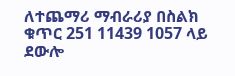ለተጨማሪ ማብራሪያ በስልክ ቁጥር 251 11439 1057 ላይ ደውሎ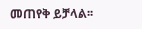መጠየቅ ይቻላል፡፡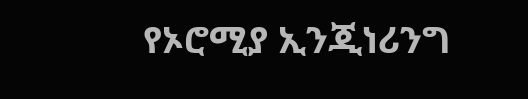የኦሮሚያ ኢንጂነሪንግ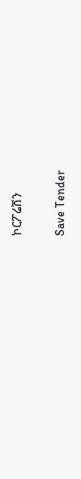ኮርፖሬሽን

Save Tender